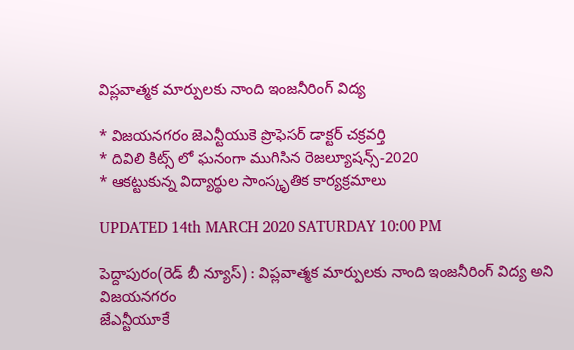విప్లవాత్మక మార్పులకు నాంది ఇంజనీరింగ్ విద్య

* విజయనగరం జెఎన్టీయుకె ప్రొఫెసర్ డాక్టర్ చక్రవర్తి
* దివిలి కిట్స్ లో ఘనంగా ముగిసిన రెజల్యూషన్స్-2020
* ఆకట్టుకున్న విద్యార్థుల సాంస్కృతిక కార్యక్రమాలు

UPDATED 14th MARCH 2020 SATURDAY 10:00 PM

పెద్దాపురం(రెడ్ బీ న్యూస్) : విప్లవాత్మక మార్పులకు నాంది ఇంజనీరింగ్ విద్య అని విజయనగరం
జేఎన్టీయూకే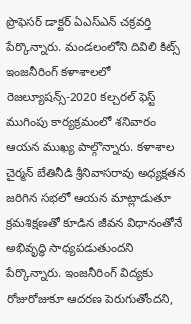ప్రొఫెసర్ డాక్టర్ ఏఎస్ఎన్ చక్రవర్తి పేర్కొన్నారు. మండలంలోని దివిలి కిట్స్ ఇంజనీరింగ్ కళాశాలలో రెజల్యూషన్స్-2020 కల్చరల్ ఫెస్ట్ ముగింపు కార్యక్రమంలో శనివారం ఆయన ముఖ్య పాల్గొన్నారు. కళాశాల చైర్మన్ బేతినీడి శ్రీనివాసరావు అధ్యక్షతన జరిగిన సభలో ఆయన మాట్లాడుతూ క్రమశిక్షణతో కూడిన జీవన విధానంతోనే అభివృద్ధి సాధ్యపడుతుందని పేర్కొన్నారు. ఇంజనీరింగ్ విద్యకు రోజురోజుకూ ఆదరణ పెరుగుతోందని,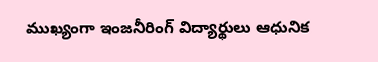ముఖ్యంగా ఇంజనీరింగ్ విద్యార్థులు ఆధునిక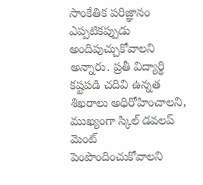సాంకేతిక పరిజ్ఞానం ఎప్పటికప్పుడు అందిపుచ్చుకోవాలని అన్నారు. ప్రతీ విద్యార్థి కష్టపడి చదివి ఉన్నత శిఖరాలు అధిరోహించాలని, ముఖ్యంగా స్కిల్ డవలప్ మెంట్  పెంపొందించుకోవాలని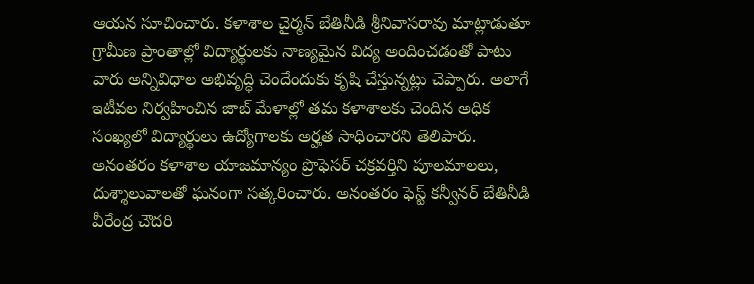ఆయన సూచించారు. కళాశాల చైర్మన్ బేతినీడి శ్రీనివాసరావు మాట్లాడుతూ గ్రామీణ ప్రాంతాల్లో విద్యార్థులకు నాణ్యమైన విద్య అందించడంతో పాటు వారు అన్నివిధాల అభివృద్ధి చెందేందుకు కృషి చేస్తున్నట్లు చెప్పారు. అలాగే ఇటీవల నిర్వహించిన జాబ్ మేళాల్లో తమ కళాశాలకు చెందిన అధిక సంఖ్యలో విద్యార్థులు ఉద్యోగాలకు అర్హత సాధించారని తెలిపారు. అనంతరం కళాశాల యాజమాన్యం ప్రొఫెసర్ చక్రవర్తిని పూలమాలలు, దుశ్శాలువాలతో ఘనంగా సత్కరించారు. అనంతరం ఫెస్ట్ కన్వీనర్ బేతినీడి వీరేంద్ర చౌదరి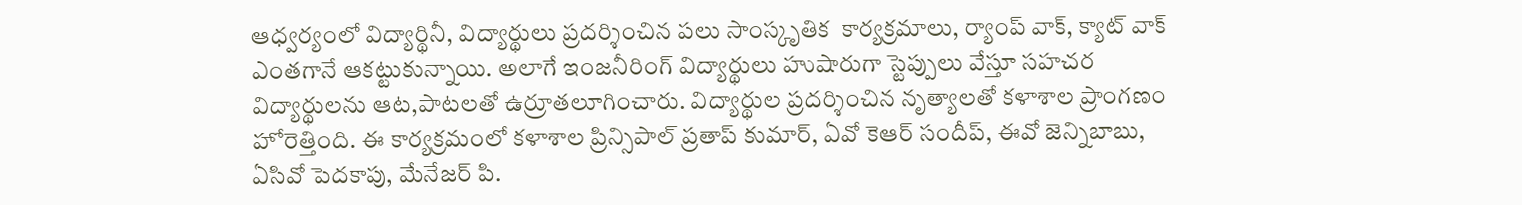ఆధ్వర్యంలో విద్యార్థినీ, విద్యార్థులు ప్రదర్శించిన పలు సాంస్కృతిక  కార్యక్రమాలు, ర్యాంప్ వాక్, క్యాట్ వాక్ ఎంతగానే ఆకట్టుకున్నాయి. అలాగే ఇంజనీరింగ్ విద్యార్థులు హుషారుగా స్టెప్పులు వేస్తూ సహచర విద్యార్థులను ఆట,పాటలతో ఉర్రూతలూగించారు. విద్యార్థుల ప్రదర్శించిన నృత్యాలతో కళాశాల ప్రాంగణం హోరెత్తింది. ఈ కార్యక్రమంలో కళాశాల ప్రిన్సిపాల్ ప్రతాప్ కుమార్, ఏవో కెఆర్ సందీప్, ఈవో జెన్నిబాబు, ఏసివో పెదకాపు, మేనేజర్ పి.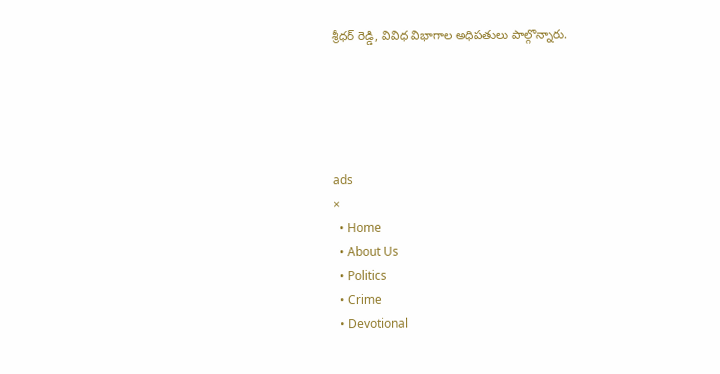శ్రీధర్ రెడ్డి, వివిధ విభాగాల అధిపతులు పాల్గొన్నారు.





ads
×
  • Home
  • About Us
  • Politics
  • Crime
  • Devotional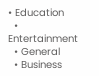• Education
  • Entertainment
  • General
  • Business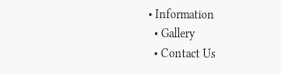• Information
  • Gallery
  • Contact Us